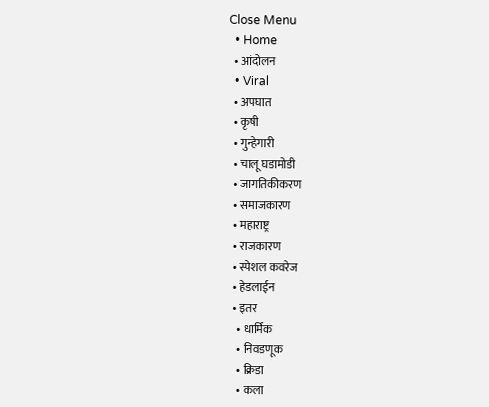Close Menu
  • Home
  • आंदोलन
  • Viral
  • अपघात
  • कृषी
  • गुन्हेगारी
  • चालू घडामोडी
  • जागतिकीकरण
  • समाजकारण
  • महाराष्ट्र
  • राजकारण
  • स्पेशल कवरेज
  • हेडलाईन
  • इतर
    • धार्मिक
    • निवडणूक
    • क्रिडा
    • कला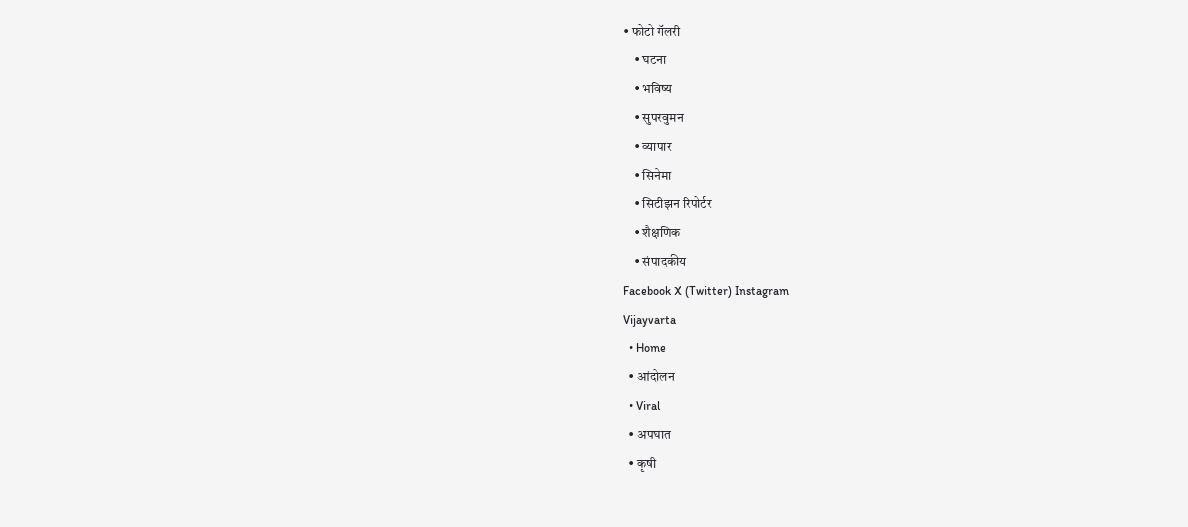• फोटो गॅलरी
    • घटना
    • भविष्य
    • सुपरवुमन
    • व्यापार
    • सिनेमा
    • सिटीझन रिपोर्टर
    • शैक्षणिक
    • संपादकीय
Facebook X (Twitter) Instagram
Vijayvarta
  • Home
  • आंदोलन
  • Viral
  • अपघात
  • कृषी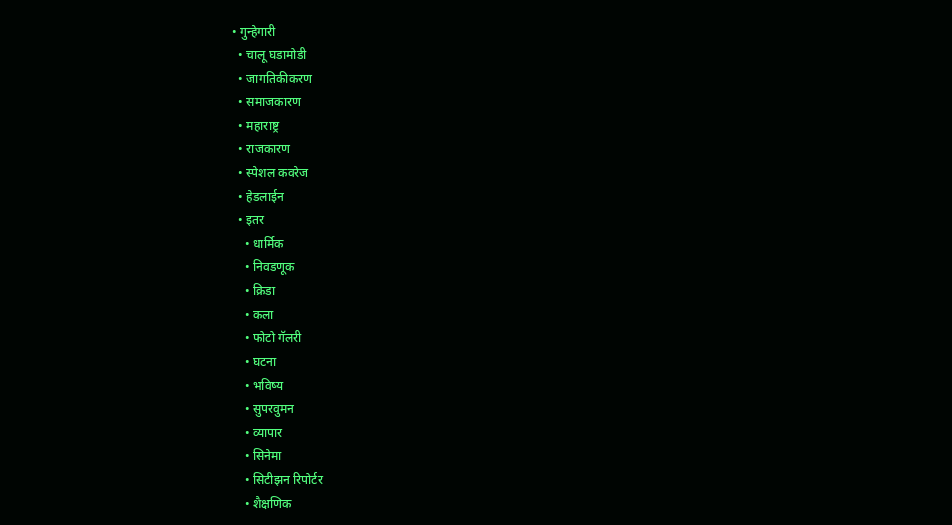• गुन्हेगारी
  • चालू घडामोडी
  • जागतिकीकरण
  • समाजकारण
  • महाराष्ट्र
  • राजकारण
  • स्पेशल कवरेज
  • हेडलाईन
  • इतर
    • धार्मिक
    • निवडणूक
    • क्रिडा
    • कला
    • फोटो गॅलरी
    • घटना
    • भविष्य
    • सुपरवुमन
    • व्यापार
    • सिनेमा
    • सिटीझन रिपोर्टर
    • शैक्षणिक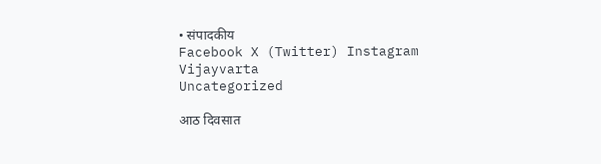• संपादकीय
Facebook X (Twitter) Instagram
Vijayvarta
Uncategorized

आठ दिवसात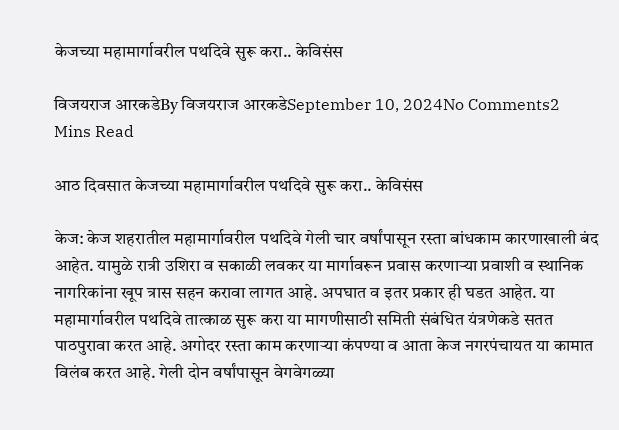केजच्या महामार्गावरील पथदिवे सुरू करा.. केविसंस

विजयराज आरकडेBy विजयराज आरकडेSeptember 10, 2024No Comments2 Mins Read

आठ दिवसात केजच्या महामार्गावरील पथदिवे सुरू करा.. केविसंस

केज: केज शहरातील महामार्गावरील पथदिवे गेली चार वर्षांपासून रस्ता बांधकाम कारणाखाली बंद आहेत. यामुळे रात्री उशिरा व सकाळी लवकर या मार्गावरून प्रवास करणाऱ्या प्रवाशी व स्थानिक नागरिकांना खूप त्रास सहन करावा लागत आहे. अपघात व इतर प्रकार ही घडत आहेत. या महामार्गावरील पथदिवे तात्काळ सुरू करा या मागणीसाठी समिती संबंधित यंत्रणेकडे सतत पाठपुरावा करत आहे. अगोदर रस्ता काम करणाऱ्या कंपण्या व आता केज नगरपंचायत या कामात विलंब करत आहे. गेली दोन वर्षांपासून वेगवेगळ्या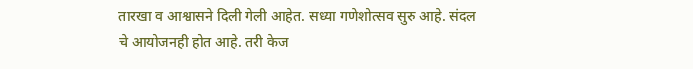तारखा व आश्वासने दिली गेली आहेत. सध्या गणेशोत्सव सुरु आहे. संदल चे आयोजनही होत आहे. तरी केज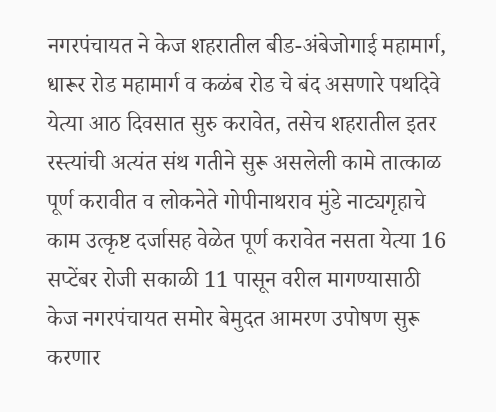नगरपंचायत ने केज शहरातील बीड-अंबेजोगाई महामार्ग, धारूर रोड महामार्ग व कळंब रोड चे बंद असणारे पथदिवे येत्या आठ दिवसात सुरु करावेत, तसेच शहरातील इतर रस्त्यांची अत्यंत संथ गतीने सुरू असलेली कामे तात्काळ पूर्ण करावीत व लोकनेते गोपीनाथराव मुंडे नाट्यगृहाचे काम उत्कृष्ट दर्जासह वेळेत पूर्ण करावेत नसता येत्या 16 सप्टेंबर रोजी सकाळी 11 पासून वरील मागण्यासाठी केज नगरपंचायत समोर बेमुदत आमरण उपोषण सुरू करणार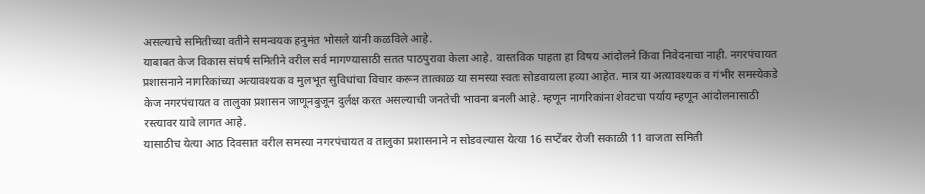असल्याचे समितीच्या वतीने समन्वयक हनुमंत भोसले यांनी कळविले आहे.
याबाबत केज विकास संघर्ष समितीने वरील सर्व मागण्यासाठी सतत पाठपुरावा केला आहे. वास्तविक पाहता हा विषय आंदोलने किंवा निवेदनाचा नाही. नगरपंचायत प्रशासनाने नागरिकांच्या अत्यावश्यक व मुलभूत सुविधांचा विचार करून तात्काळ या समस्या स्वतः सोडवायला हव्या आहेत. मात्र या अत्यावश्यक व गंभीर समस्येकडे केज नगरपंचायत व तालुका प्रशासन जाणूनबुजून दुर्लक्ष करत असल्याची जनतेची भावना बनली आहे. म्हणून नागरिकांना शेवटचा पर्याय म्हणून आंदोलनासाठी रस्त्यावर यावे लागत आहे.
यासाठीच येत्या आठ दिवसात वरील समस्या नगरपंचायत व तालुका प्रशासनाने न सोडवल्यास येत्या 16 सप्टेंबर रोजी सकाळी 11 वाजता समिती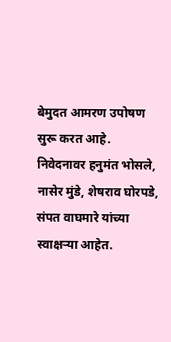बेमुदत आमरण उपोषण सुरू करत आहे.
निवेदनावर हनुमंत भोसले, नासेर मुंडे, शेषराव घोरपडे, संपत वाघमारे यांच्या स्वाक्षऱ्या आहेत.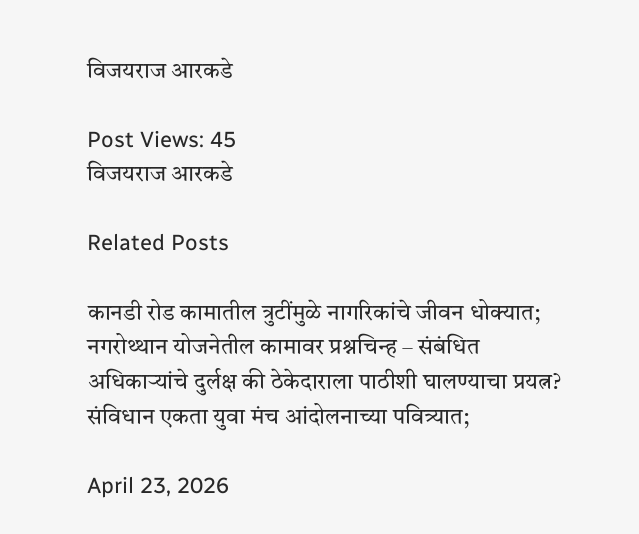विजयराज आरकडे

Post Views: 45
विजयराज आरकडे

Related Posts

कानडी रोड कामातील त्रुटींमुळे नागरिकांचे जीवन धोक्यात; नगरोथ्थान योजनेतील कामावर प्रश्नचिन्ह – संबंधित अधिकाऱ्यांचे दुर्लक्ष की ठेकेदाराला पाठीशी घालण्याचा प्रयत्न? संविधान एकता युवा मंच आंदोलनाच्या पवित्र्यात;

April 23, 2026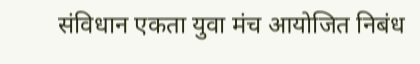संविधान एकता युवा मंच आयोजित निबंध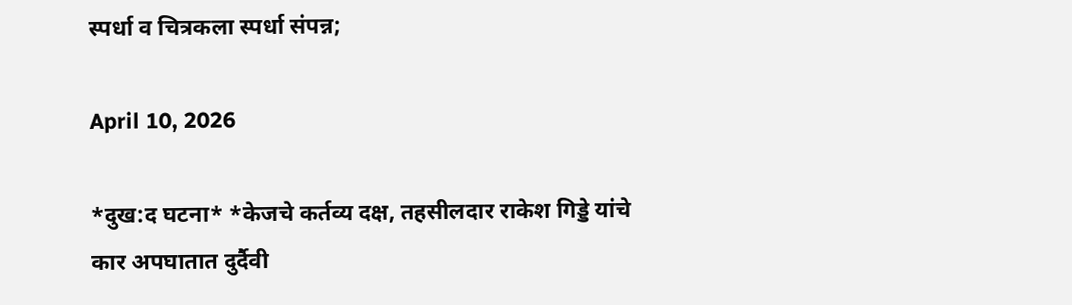स्पर्धा व चित्रकला स्पर्धा संपन्न;

April 10, 2026

*दुख:द घटना* *केजचे कर्तव्य दक्ष, तहसीलदार राकेश गिड्डे यांचे कार अपघातात दुर्दैवी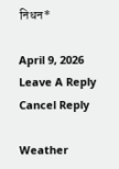निधन*

April 9, 2026
Leave A Reply Cancel Reply

Weather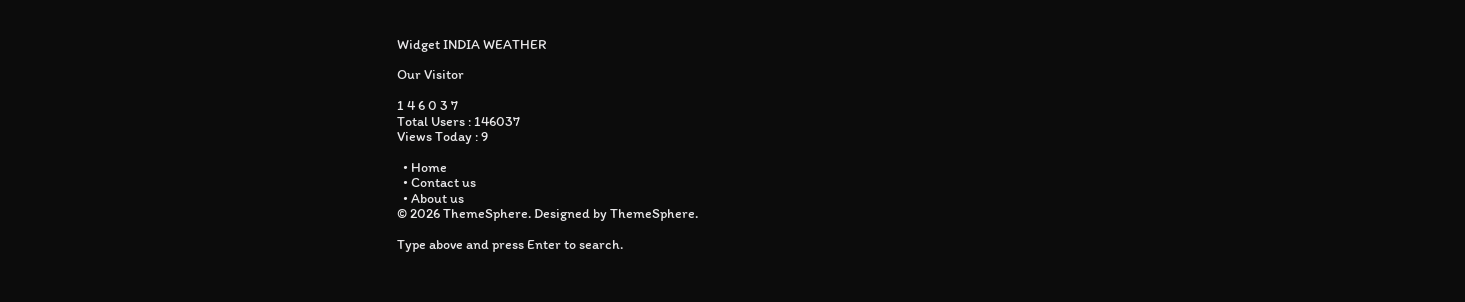Widget INDIA WEATHER

Our Visitor

1 4 6 0 3 7
Total Users : 146037
Views Today : 9

  • Home
  • Contact us
  • About us
© 2026 ThemeSphere. Designed by ThemeSphere.

Type above and press Enter to search.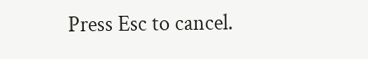Press Esc to cancel.